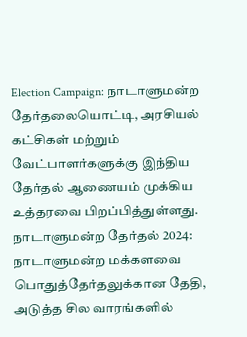Election Campaign: நாடாளுமன்ற தேர்தலையொட்டி, அரசியல் கட்சிகள் மற்றும் வேட்பாளர்களுக்கு இந்திய தேர்தல் ஆணையம் முக்கிய உத்தரவை பிறப்பித்துள்ளது.
நாடாளுமன்ற தேர்தல் 2024:
நாடாளுமன்ற மக்களவை பொதுத்தேர்தலுக்கான தேதி, அடுத்த சில வாரங்களில்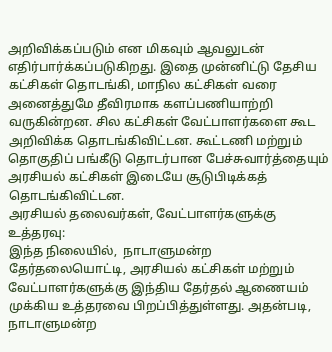அறிவிக்கப்படும் என மிகவும் ஆவலுடன் எதிர்பார்க்கப்படுகிறது. இதை முன்னிட்டு தேசிய கட்சிகள் தொடங்கி, மாநில கட்சிகள் வரை அனைத்துமே தீவிரமாக களப்பணியாற்றி வருகின்றன. சில கட்சிகள் வேட்பாளர்களை கூட அறிவிக்க தொடங்கிவிட்டன. கூட்டணி மற்றும் தொகுதிப் பங்கீடு தொடர்பான பேச்சுவார்த்தையும் அரசியல் கட்சிகள் இடையே சூடுபிடிக்கத் தொடங்கிவிட்டன.
அரசியல் தலைவர்கள், வேட்பாளர்களுக்கு உத்தரவு:
இந்த நிலையில்,  நாடாளுமன்ற தேர்தலையொட்டி, அரசியல் கட்சிகள் மற்றும் வேட்பாளர்களுக்கு இந்திய தேர்தல் ஆணையம் முக்கிய உத்தரவை பிறப்பித்துள்ளது. அதன்படி, நாடாளுமன்ற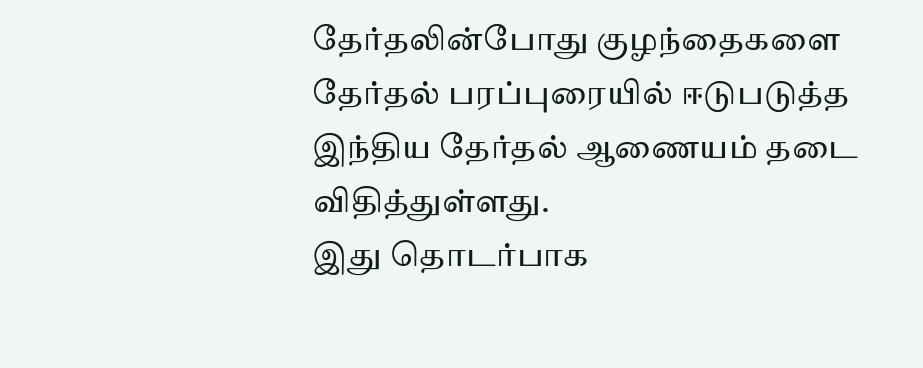தேர்தலின்போது குழந்தைகளை தேர்தல் பரப்புரையில் ஈடுபடுத்த இந்திய தேர்தல் ஆணையம் தடை விதித்துள்ளது.
இது தொடர்பாக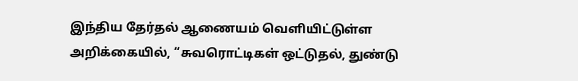இந்திய தேர்தல் ஆணையம் வெளியிட்டுள்ள அறிக்கையில், “சுவரொட்டிகள் ஒட்டுதல், துண்டு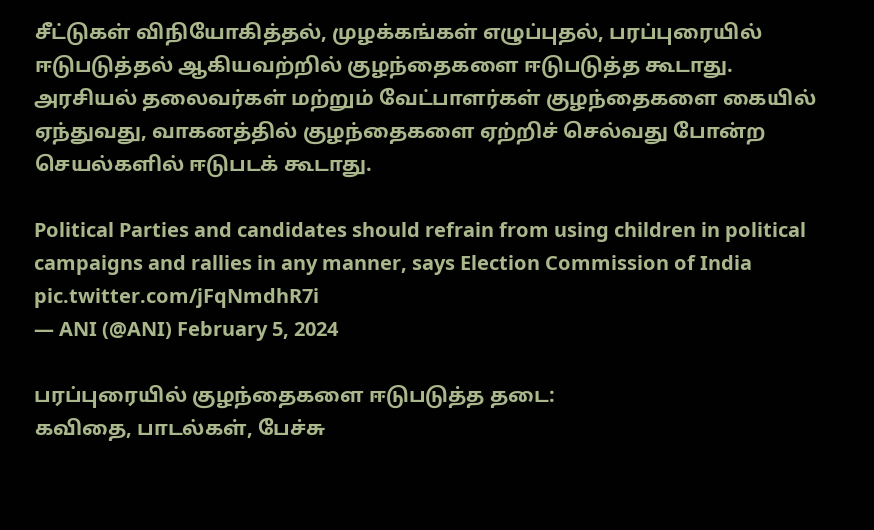சீட்டுகள் விநியோகித்தல், முழக்கங்கள் எழுப்புதல், பரப்புரையில் ஈடுபடுத்தல் ஆகியவற்றில் குழந்தைகளை ஈடுபடுத்த கூடாது. அரசியல் தலைவர்கள் மற்றும் வேட்பாளர்கள் குழந்தைகளை கையில் ஏந்துவது, வாகனத்தில் குழந்தைகளை ஏற்றிச் செல்வது போன்ற செயல்களில் ஈடுபடக் கூடாது.

Political Parties and candidates should refrain from using children in political campaigns and rallies in any manner, says Election Commission of India pic.twitter.com/jFqNmdhR7i
— ANI (@ANI) February 5, 2024

பரப்புரையில் குழந்தைகளை ஈடுபடுத்த தடை:
கவிதை, பாடல்கள், பேச்சு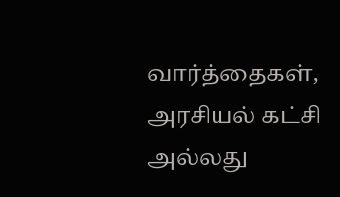வார்த்தைகள், அரசியல் கட்சி அல்லது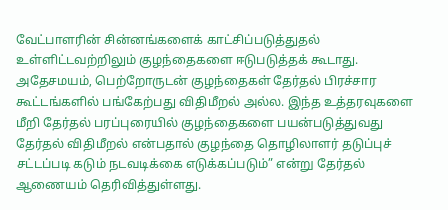வேட்பாளரின் சின்னங்களைக் காட்சிப்படுத்துதல் உள்ளிட்டவற்றிலும் குழந்தைகளை ஈடுபடுத்தக் கூடாது. அதேசமயம், பெற்றோருடன் குழந்தைகள் தேர்தல் பிரச்சார கூட்டங்களில் பங்கேற்பது விதிமீறல் அல்ல. இந்த உத்தரவுகளை மீறி தேர்தல் பரப்புரையில் குழந்தைகளை பயன்படுத்துவது தேர்தல் விதிமீறல் என்பதால் குழந்தை தொழிலாளர் தடுப்புச் சட்டப்படி கடும் நடவடிக்கை எடுக்கப்படும்” என்று தேர்தல் ஆணையம் தெரிவித்துள்ளது.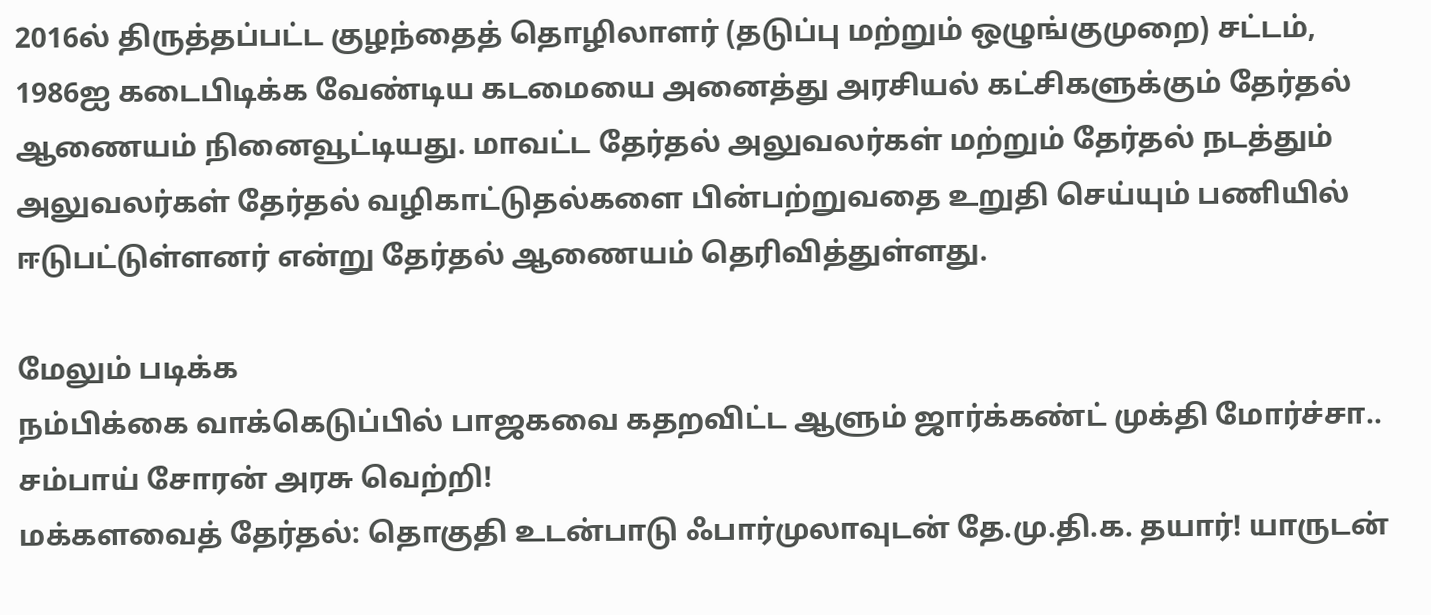2016ல் திருத்தப்பட்ட குழந்தைத் தொழிலாளர் (தடுப்பு மற்றும் ஒழுங்குமுறை) சட்டம், 1986ஐ கடைபிடிக்க வேண்டிய கடமையை அனைத்து அரசியல் கட்சிகளுக்கும் தேர்தல் ஆணையம் நினைவூட்டியது. மாவட்ட தேர்தல் அலுவலர்கள் மற்றும் தேர்தல் நடத்தும் அலுவலர்கள் தேர்தல் வழிகாட்டுதல்களை பின்பற்றுவதை உறுதி செய்யும் பணியில் ஈடுபட்டுள்ளனர் என்று தேர்தல் ஆணையம் தெரிவித்துள்ளது.

மேலும் படிக்க
நம்பிக்கை வாக்கெடுப்பில் பாஜகவை கதறவிட்ட ஆளும் ஜார்க்கண்ட் முக்தி மோர்ச்சா.. சம்பாய் சோரன் அரசு வெற்றி!
மக்களவைத் தேர்தல்: தொகுதி உடன்பாடு ஃபார்முலாவுடன் தே.மு.தி.க. தயார்! யாருடன்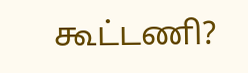கூட்டணி?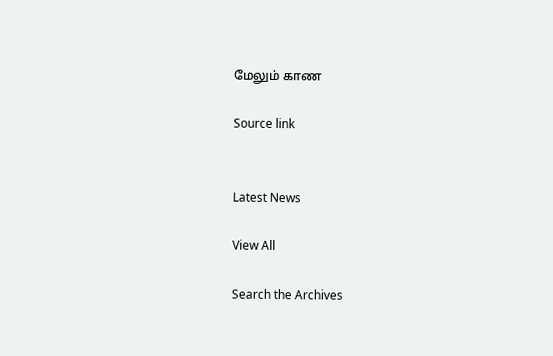மேலும் காண

Source link


Latest News

View All

Search the Archives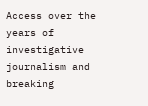Access over the years of investigative journalism and breaking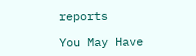reports

You May Have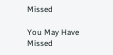Missed

You May Have Missed